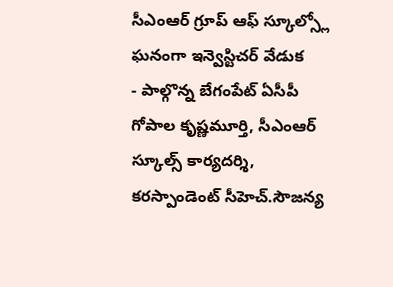సీఎంఆర్ గ్రూప్ ఆఫ్ స్కూల్స్లో ఘనంగా ఇన్వెస్టిచర్ వేడుక
- పాల్గొన్న బేగంపేట్ ఏసీపీ గోపాల కృష్ణమూర్తి, సీఎంఆర్ స్కూల్స్ కార్యదర్శి, కరస్పాండెంట్ సీహెచ్.సౌజన్య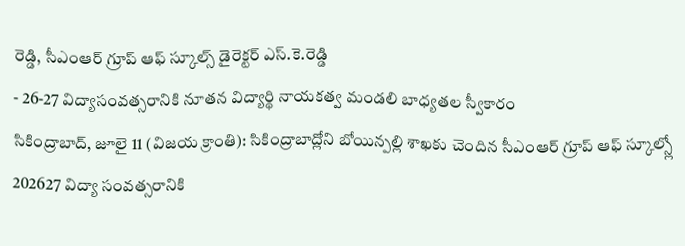రెడ్డి, సీఎంఆర్ గ్రూప్ ఆఫ్ స్కూల్స్ డైరెక్టర్ ఎస్.కె.రెడ్డి
- 26-27 విద్యాసంవత్సరానికి నూతన విద్యార్థి నాయకత్వ మండలి బాధ్యతల స్వీకారం
సికింద్రాబాద్, జూలై 11 (విజయ క్రాంతి): సికింద్రాబాద్లోని బోయిన్పల్లి శాఖకు చెందిన సీఎంఆర్ గ్రూప్ ఆఫ్ స్కూల్స్లో 202627 విద్యా సంవత్సరానికి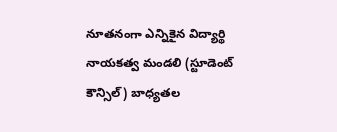నూతనంగా ఎన్నికైన విద్యార్థి నాయకత్వ మండలి (స్టూడెంట్ కౌన్సిల్) బాధ్యతల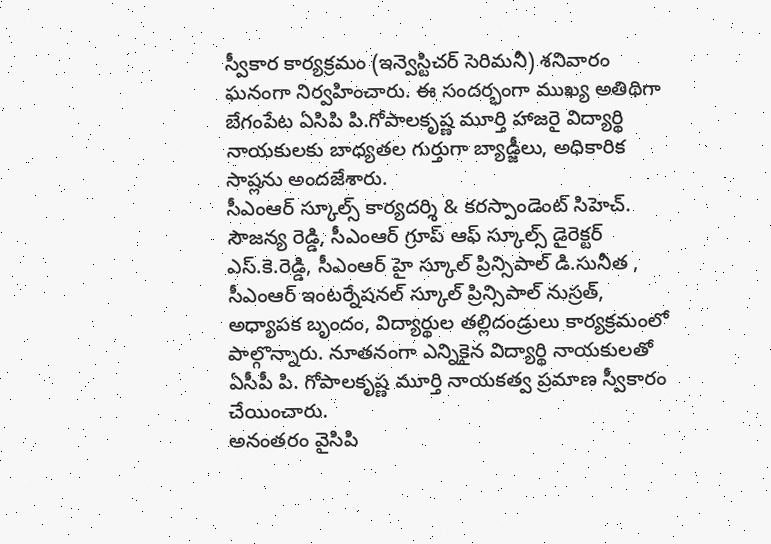స్వీకార కార్యక్రమం (ఇన్వెస్టిచర్ సెరిమనీ) శనివారం ఘనంగా నిర్వహించారు. ఈ సందర్భంగా ముఖ్య అతిథిగా బేగంపేట ఏసిపి పి.గోపాలకృష్ణ మూర్తి హాజరై విద్యార్థి నాయకులకు బాధ్యతల గుర్తుగా బ్యాడ్జీలు, అధికారిక సాష్లను అందజేశారు.
సీఎంఆర్ స్కూల్స్ కార్యదర్శి & కరస్పాండెంట్ సిహెచ్. సౌజన్య రెడ్డి, సీఎంఆర్ గ్రూప్ ఆఫ్ స్కూల్స్ డైరెక్టర్ ఎస్.కె.రెడ్డి, సీఎంఆర్ హై స్కూల్ ప్రిన్సిపాల్ డి.సునీత , సీఎంఆర్ ఇంటర్నేషనల్ స్కూల్ ప్రిన్సిపాల్ నుస్రత్, అధ్యాపక బృందం, విద్యార్థుల తల్లిదండ్రులు కార్యక్రమంలో పాల్గొన్నారు. నూతనంగా ఎన్నికైన విద్యార్థి నాయకులతో ఏసీపీ పి. గోపాలకృష్ణ మూర్తి నాయకత్వ ప్రమాణ స్వీకారం చేయించారు.
అనంతరం వైసిపి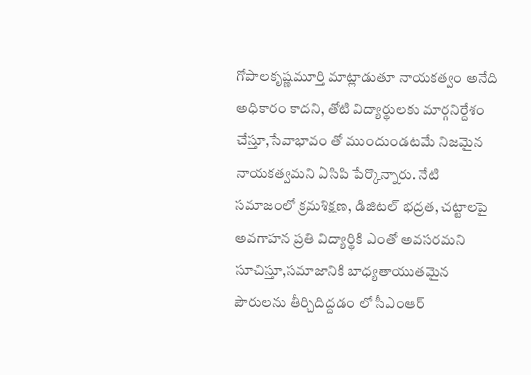గోపాలకృష్ణమూర్తి మాట్లాడుతూ నాయకత్వం అనేది అధికారం కాదని, తోటి విద్యార్థులకు మార్గనిర్దేశం చేస్తూ,సేవాభావం తో ముందుండటమే నిజమైన నాయకత్వమని ఏసిపి పేర్కొన్నారు. నేటి సమాజంలో క్రమశిక్షణ, డిజిటల్ భద్రత, చట్టాలపై అవగాహన ప్రతి విద్యార్థికి ఎంతో అవసరమని సూచిస్తూ,సమాజానికి బాధ్యతాయుతమైన పౌరులను తీర్చిదిద్దడం లో సీఎంఆర్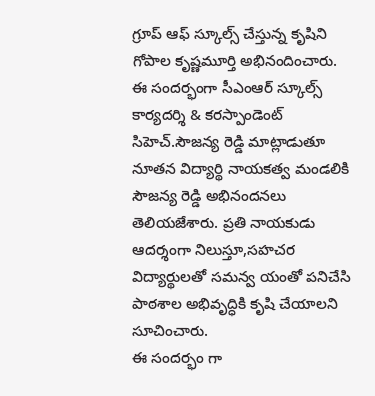గ్రూప్ ఆఫ్ స్కూల్స్ చేస్తున్న కృషిని గోపాల కృష్ణమూర్తి అభినందించారు.
ఈ సందర్భంగా సీఎంఆర్ స్కూల్స్ కార్యదర్శి & కరస్పాండెంట్ సిహెచ్.సౌజన్య రెడ్డి మాట్లాడుతూ నూతన విద్యార్థి నాయకత్వ మండలికి సౌజన్య రెడ్డి అభినందనలు తెలియజేశారు. ప్రతి నాయకుడు ఆదర్శంగా నిలుస్తూ,సహచర విద్యార్థులతో సమన్వ యంతో పనిచేసి పాఠశాల అభివృద్ధికి కృషి చేయాలని సూచించారు.
ఈ సందర్భం గా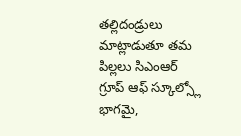తల్లిదండ్రులు మాట్లాడుతూ తమ పిల్లలు సిఎంఆర్ గ్రూప్ ఆఫ్ స్కూల్స్లో భాగమై,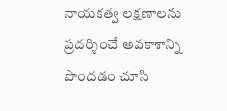నాయకత్వ లక్షణాలను ప్రదర్శించే అవకాశాన్ని పొందడం చూసి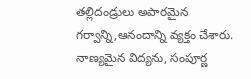తల్లిదండ్రులు అపారమైన గర్వాన్ని,ఆనందాన్ని వ్యక్తం చేశారు. నాణ్యమైన విద్యను, సంపూర్ణ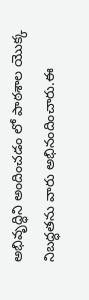అభివృద్ధిని అందించడం లో పాఠశాల యొక్క నిబద్ధతను వారు అభినందించారు.ఈ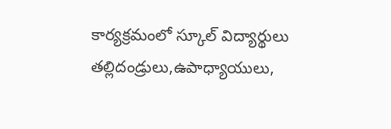కార్యక్రమంలో స్కూల్ విద్యార్థులు తల్లిదండ్రులు,ఉపాధ్యాయులు,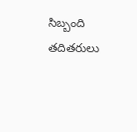సిబ్బంది తదితరులు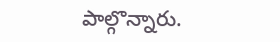పాల్గొన్నారు.